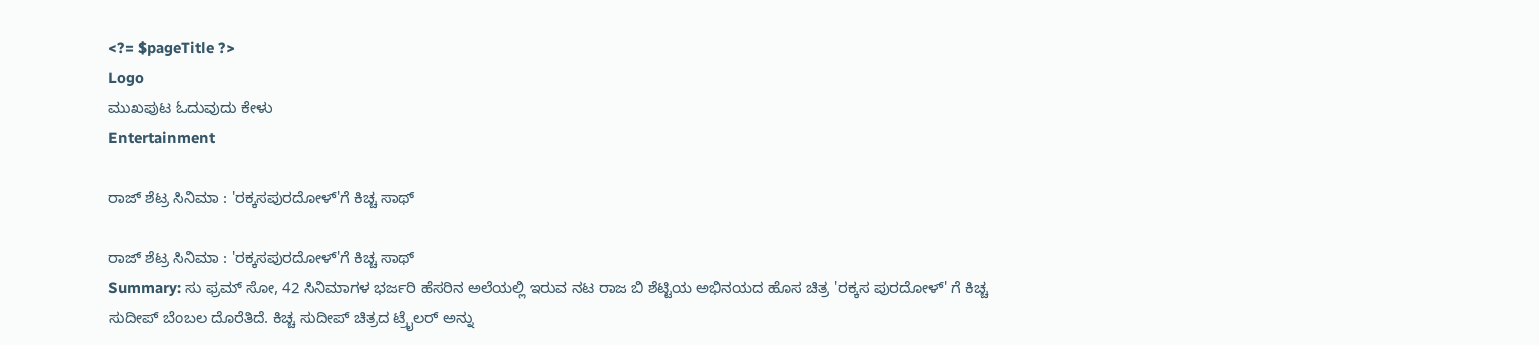<?= $pageTitle ?>
Logo
ಮುಖಪುಟ ಓದುವುದು ಕೇಳು
Entertainment

ರಾಜ್ ಶೆಟ್ರ ಸಿನಿಮಾ : 'ರಕ್ಕಸಪುರದೋಳ್'ಗೆ ಕಿಚ್ಚ ಸಾಥ್

ರಾಜ್ ಶೆಟ್ರ ಸಿನಿಮಾ : 'ರಕ್ಕಸಪುರದೋಳ್'ಗೆ ಕಿಚ್ಚ ಸಾಥ್
Summary: ಸು ಫ್ರಮ್ ಸೋ, 42 ಸಿನಿಮಾಗಳ ಭರ್ಜರಿ ಹೆಸರಿನ ಅಲೆಯಲ್ಲಿ ಇರುವ ನಟ ರಾಜ ಬಿ ಶೆಟ್ಟಿಯ ಅಭಿನಯದ ಹೊಸ ಚಿತ್ರ 'ರಕ್ಕಸ ಪುರದೋಳ್' ಗೆ ಕಿಚ್ಚ ಸುದೀಪ್ ಬೆಂಬಲ ದೊರೆತಿದೆ. ಕಿಚ್ಚ ಸುದೀಪ್ ಚಿತ್ರದ ಟ್ರೈಲರ್ ಅನ್ನು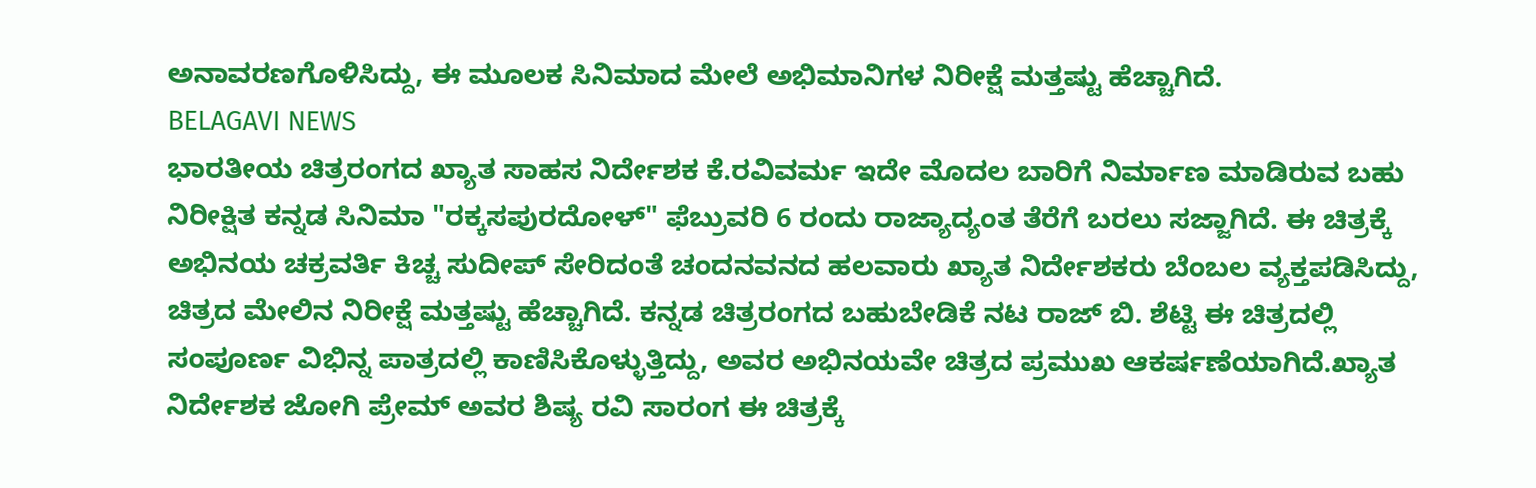ಅನಾವರಣಗೊಳಿಸಿದ್ದು, ಈ ಮೂಲಕ ಸಿನಿಮಾದ ಮೇಲೆ ಅಭಿಮಾನಿಗಳ ನಿರೀಕ್ಷೆ ಮತ್ತಷ್ಟು ಹೆಚ್ಚಾಗಿದೆ.
BELAGAVI NEWS
ಭಾರತೀಯ ಚಿತ್ರರಂಗದ ಖ್ಯಾತ ಸಾಹಸ ನಿರ್ದೇಶಕ ಕೆ.ರವಿವರ್ಮ ಇದೇ ಮೊದಲ ಬಾರಿಗೆ ನಿರ್ಮಾಣ ಮಾಡಿರುವ ಬಹು ನಿರೀಕ್ಷಿತ ಕನ್ನಡ ಸಿನಿಮಾ "ರಕ್ಕಸಪುರದೋಳ್" ಫೆಬ್ರುವರಿ 6 ರಂದು ರಾಜ್ಯಾದ್ಯಂತ ತೆರೆಗೆ ಬರಲು ಸಜ್ಜಾಗಿದೆ. ಈ ಚಿತ್ರಕ್ಕೆ ಅಭಿನಯ ಚಕ್ರವರ್ತಿ ಕಿಚ್ಚ ಸುದೀಪ್ ಸೇರಿದಂತೆ ಚಂದನವನದ ಹಲವಾರು ಖ್ಯಾತ ನಿರ್ದೇಶಕರು ಬೆಂಬಲ ವ್ಯಕ್ತಪಡಿಸಿದ್ದು, ಚಿತ್ರದ ಮೇಲಿನ ನಿರೀಕ್ಷೆ ಮತ್ತಷ್ಟು ಹೆಚ್ಚಾಗಿದೆ. ಕನ್ನಡ ಚಿತ್ರರಂಗದ ಬಹುಬೇಡಿಕೆ ನಟ ರಾಜ್ ಬಿ. ಶೆಟ್ಟಿ ಈ ಚಿತ್ರದಲ್ಲಿ ಸಂಪೂರ್ಣ ವಿಭಿನ್ನ ಪಾತ್ರದಲ್ಲಿ ಕಾಣಿಸಿಕೊಳ್ಳುತ್ತಿದ್ದು, ಅವರ ಅಭಿನಯವೇ ಚಿತ್ರದ ಪ್ರಮುಖ ಆಕರ್ಷಣೆಯಾಗಿದೆ.ಖ್ಯಾತ ನಿರ್ದೇಶಕ ಜೋಗಿ ಪ್ರೇಮ್ ಅವರ ಶಿಷ್ಯ ರವಿ ಸಾರಂಗ ಈ ಚಿತ್ರಕ್ಕೆ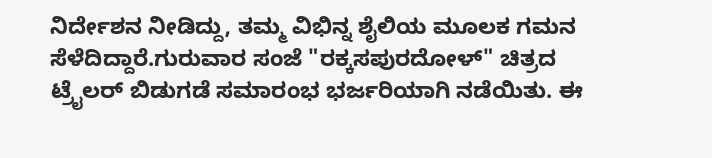ನಿರ್ದೇಶನ ನೀಡಿದ್ದು, ತಮ್ಮ ವಿಭಿನ್ನ ಶೈಲಿಯ ಮೂಲಕ ಗಮನ ಸೆಳೆದಿದ್ದಾರೆ.ಗುರುವಾರ ಸಂಜೆ "ರಕ್ಕಸಪುರದೋಳ್" ಚಿತ್ರದ ಟ್ರೈಲರ್ ಬಿಡುಗಡೆ ಸಮಾರಂಭ ಭರ್ಜರಿಯಾಗಿ ನಡೆಯಿತು. ಈ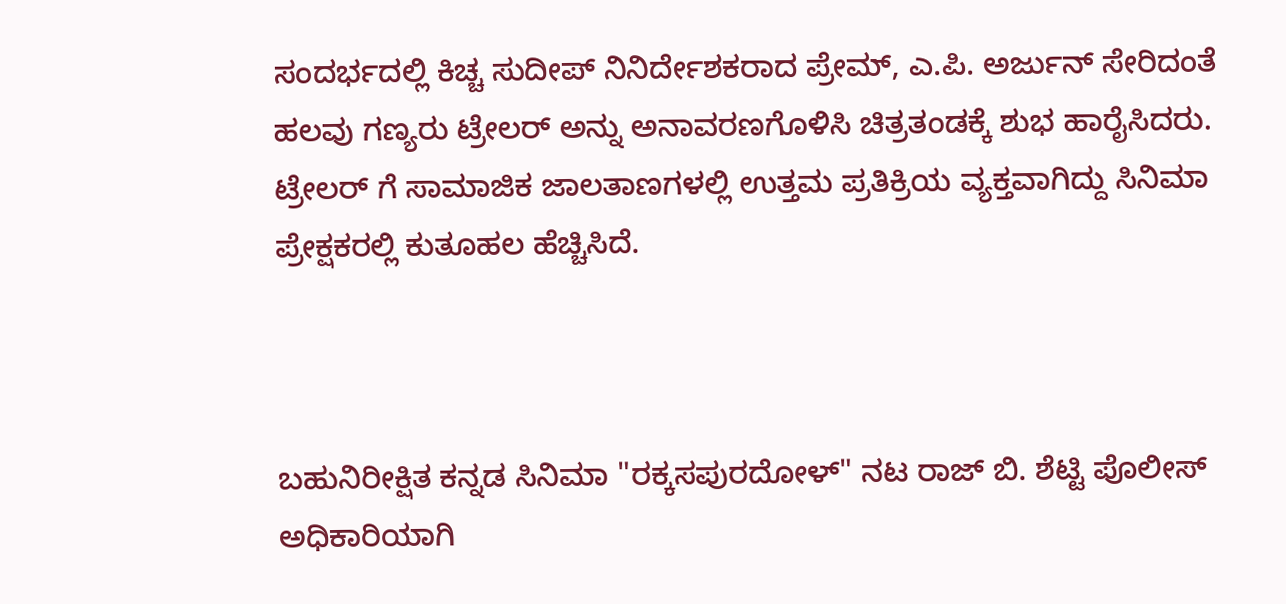ಸಂದರ್ಭದಲ್ಲಿ ಕಿಚ್ಚ ಸುದೀಪ್ ನಿನಿರ್ದೇಶಕರಾದ ಪ್ರೇಮ್, ಎ.ಪಿ. ಅರ್ಜುನ್ ಸೇರಿದಂತೆ ಹಲವು ಗಣ್ಯರು ಟ್ರೇಲರ್ ಅನ್ನು ಅನಾವರಣಗೊಳಿಸಿ ಚಿತ್ರತಂಡಕ್ಕೆ ಶುಭ ಹಾರೈಸಿದರು. ಟ್ರೇಲರ್ ಗೆ ಸಾಮಾಜಿಕ ಜಾಲತಾಣಗಳಲ್ಲಿ ಉತ್ತಮ ಪ್ರತಿಕ್ರಿಯ ವ್ಯಕ್ತವಾಗಿದ್ದು ಸಿನಿಮಾ ಪ್ರೇಕ್ಷಕರಲ್ಲಿ ಕುತೂಹಲ ಹೆಚ್ಚಿಸಿದೆ.



ಬಹುನಿರೀಕ್ಷಿತ ಕನ್ನಡ ಸಿನಿಮಾ "ರಕ್ಕಸಪುರದೋಳ್" ನಟ ರಾಜ್ ಬಿ. ಶೆಟ್ಟಿ ಪೊಲೀಸ್ ಅಧಿಕಾರಿಯಾಗಿ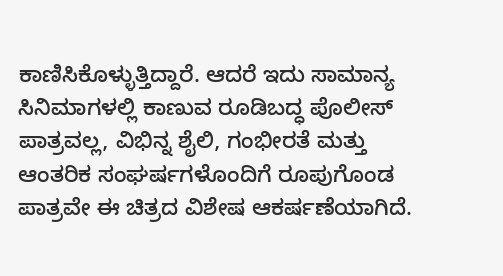ಕಾಣಿಸಿಕೊಳ್ಳುತ್ತಿದ್ದಾರೆ. ಆದರೆ ಇದು ಸಾಮಾನ್ಯ ಸಿನಿಮಾಗಳಲ್ಲಿ ಕಾಣುವ ರೂಡಿಬದ್ಧ ಪೊಲೀಸ್ ಪಾತ್ರವಲ್ಲ, ವಿಭಿನ್ನ ಶೈಲಿ, ಗಂಭೀರತೆ ಮತ್ತು ಆಂತರಿಕ ಸಂಘರ್ಷಗಳೊಂದಿಗೆ ರೂಪುಗೊಂಡ ಪಾತ್ರವೇ ಈ ಚಿತ್ರದ ವಿಶೇಷ ಆಕರ್ಷಣೆಯಾಗಿದೆ.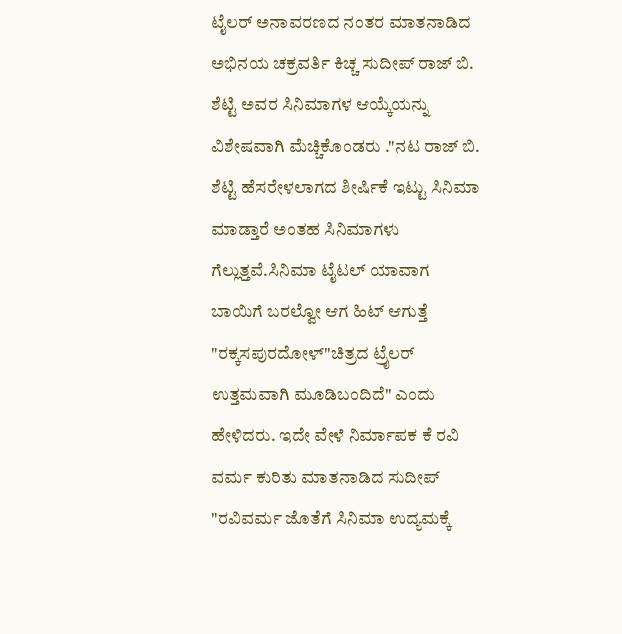ಟೈಲರ್ ಅನಾವರಣದ ನಂತರ ಮಾತನಾಡಿದ ಅಭಿನಯ ಚಕ್ರವರ್ತಿ ಕಿಚ್ಚ ಸುದೀಪ್ ರಾಜ್ ಬಿ. ಶೆಟ್ಟಿ ಅವರ ಸಿನಿಮಾಗಳ ಆಯ್ಕೆಯನ್ನು ವಿಶೇಷವಾಗಿ ಮೆಚ್ಚಿಕೊಂಡರು ."ನಟ ರಾಜ್ ಬಿ. ಶೆಟ್ಟಿ ಹೆಸರೇಳಲಾಗದ ಶೀರ್ಷಿಕೆ ಇಟ್ಟು ಸಿನಿಮಾ ಮಾಡ್ತಾರೆ ಅಂತಹ ಸಿನಿಮಾಗಳು ಗೆಲ್ಲುತ್ತವೆ.ಸಿನಿಮಾ ಟೈಟಲ್ ಯಾವಾಗ ಬಾಯಿಗೆ ಬರಲ್ವೋ ಆಗ ಹಿಟ್ ಆಗುತ್ತೆ "ರಕ್ಕಸಪುರದೋಳ್"ಚಿತ್ರದ ಟ್ರೈಲರ್ ಉತ್ತಮವಾಗಿ ಮೂಡಿಬಂದಿದೆ" ಎಂದು ಹೇಳಿದರು. ಇದೇ ವೇಳೆ ನಿರ್ಮಾಪಕ ಕೆ ರವಿ ವರ್ಮ ಕುರಿತು ಮಾತನಾಡಿದ ಸುದೀಪ್ "ರವಿವರ್ಮ ಜೊತೆಗೆ ಸಿನಿಮಾ ಉದ್ಯಮಕ್ಕೆ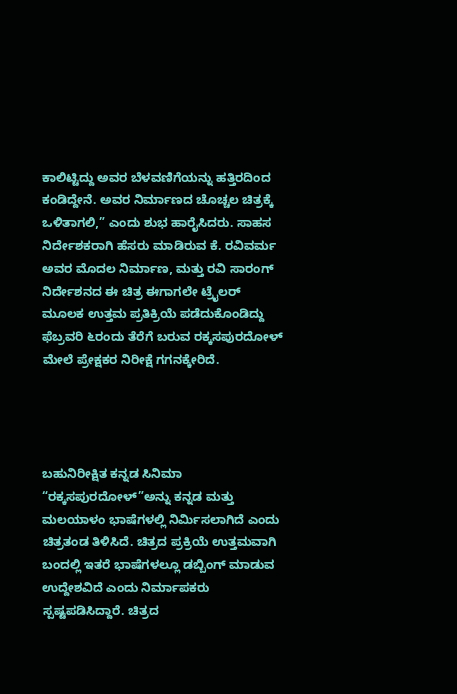ಕಾಲಿಟ್ಟಿದ್ದು ಅವರ ಬೆಳವಣಿಗೆಯನ್ನು ಹತ್ತಿರದಿಂದ ಕಂಡಿದ್ದೇನೆ. ಅವರ ನಿರ್ಮಾಣದ ಚೊಚ್ಚಲ ಚಿತ್ರಕ್ಕೆ ಒಳಿತಾಗಲಿ,” ಎಂದು ಶುಭ ಹಾರೈಸಿದರು. ಸಾಹಸ ನಿರ್ದೇಶಕರಾಗಿ ಹೆಸರು ಮಾಡಿರುವ ಕೆ. ರವಿವರ್ಮ ಅವರ ಮೊದಲ ನಿರ್ಮಾಣ, ಮತ್ತು ರವಿ ಸಾರಂಗ್ ನಿರ್ದೇಶನದ ಈ ಚಿತ್ರ ಈಗಾಗಲೇ ಟ್ರೈಲರ್ ಮೂಲಕ ಉತ್ತಮ ಪ್ರತಿಕ್ರಿಯೆ ಪಡೆದುಕೊಂಡಿದ್ದು ಫೆಬ್ರವರಿ ೬ರಂದು ತೆರೆಗೆ ಬರುವ ರಕ್ಕಸಪುರದೋಳ್ ಮೇಲೆ ಪ್ರೇಕ್ಷಕರ ನಿರೀಕ್ಷೆ ಗಗನಕ್ಕೇರಿದೆ.




ಬಹುನಿರೀಕ್ಷಿತ ಕನ್ನಡ ಸಿನಿಮಾ “ರಕ್ಕಸಪುರದೋಳ್”ಅನ್ನು ಕನ್ನಡ ಮತ್ತು ಮಲಯಾಳಂ ಭಾಷೆಗಳಲ್ಲಿ ನಿರ್ಮಿಸಲಾಗಿದೆ ಎಂದು ಚಿತ್ರತಂಡ ತಿಳಿಸಿದೆ. ಚಿತ್ರದ ಪ್ರಕ್ರಿಯೆ ಉತ್ತಮವಾಗಿ ಬಂದಲ್ಲಿ ಇತರೆ ಭಾಷೆಗಳಲ್ಲೂ ಡಬ್ಬಿಂಗ್ ಮಾಡುವ ಉದ್ದೇಶವಿದೆ ಎಂದು ನಿರ್ಮಾಪಕರು ಸ್ಪಷ್ಟಪಡಿಸಿದ್ದಾರೆ. ಚಿತ್ರದ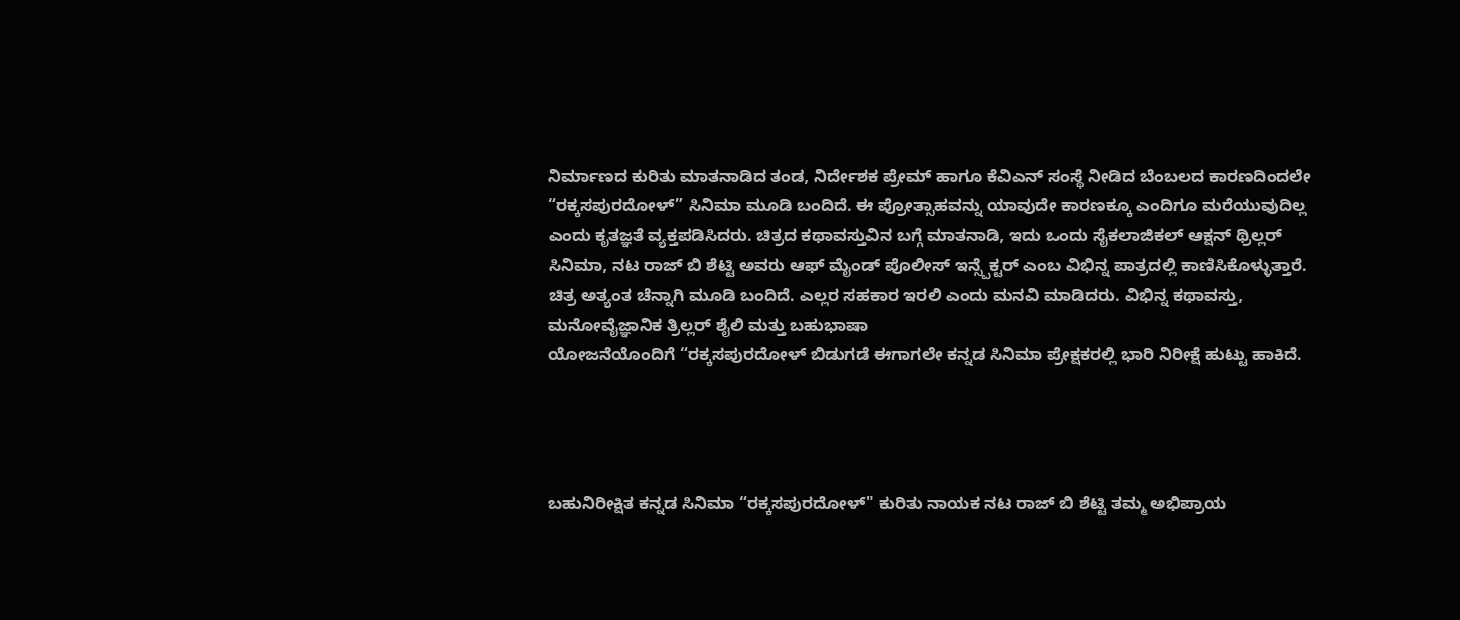ನಿರ್ಮಾಣದ ಕುರಿತು ಮಾತನಾಡಿದ ತಂಡ, ನಿರ್ದೇಶಕ ಪ್ರೇಮ್ ಹಾಗೂ ಕೆವಿಎನ್ ಸಂಸ್ಥೆ ನೀಡಿದ ಬೆಂಬಲದ ಕಾರಣದಿಂದಲೇ “ರಕ್ಕಸಪುರದೋಳ್” ಸಿನಿಮಾ ಮೂಡಿ ಬಂದಿದೆ. ಈ ಪ್ರೋತ್ಸಾಹವನ್ನು ಯಾವುದೇ ಕಾರಣಕ್ಕೂ ಎಂದಿಗೂ ಮರೆಯುವುದಿಲ್ಲ ಎಂದು ಕೃತಜ್ಞತೆ ವ್ಯಕ್ತಪಡಿಸಿದರು. ಚಿತ್ರದ ಕಥಾವಸ್ತುವಿನ ಬಗ್ಗೆ ಮಾತನಾಡಿ, ಇದು ಒಂದು ಸೈಕಲಾಜಿಕಲ್ ಆಕ್ಷನ್ ಥ್ರಿಲ್ಲರ್ ಸಿನಿಮಾ, ನಟ ರಾಜ್ ಬಿ ಶೆಟ್ಟಿ ಅವರು ಆಫ್ ಮೈಂಡ್ ಪೊಲೀಸ್ ಇನ್ಸ್ಪೆಕ್ಟರ್ ಎಂಬ ವಿಭಿನ್ನ ಪಾತ್ರದಲ್ಲಿ ಕಾಣಿಸಿಕೊಳ್ಳುತ್ತಾರೆ. ಚಿತ್ರ ಅತ್ಯಂತ ಚೆನ್ನಾಗಿ ಮೂಡಿ ಬಂದಿದೆ. ಎಲ್ಲರ ಸಹಕಾರ ಇರಲಿ ಎಂದು ಮನವಿ ಮಾಡಿದರು. ವಿಭಿನ್ನ ಕಥಾವಸ್ತು, ಮನೋವೈಜ್ಞಾನಿಕ ತ್ರಿಲ್ಲರ್ ಶೈಲಿ ಮತ್ತು ಬಹುಭಾಷಾ
ಯೋಜನೆಯೊಂದಿಗೆ “ರಕ್ಕಸಪುರದೋಳ್ ಬಿಡುಗಡೆ ಈಗಾಗಲೇ ಕನ್ನಡ ಸಿನಿಮಾ ಪ್ರೇಕ್ಷಕರಲ್ಲಿ ಭಾರಿ ನಿರೀಕ್ಷೆ ಹುಟ್ಟು ಹಾಕಿದೆ.




ಬಹುನಿರೀಕ್ಷಿತ ಕನ್ನಡ ಸಿನಿಮಾ “ರಕ್ಕಸಪುರದೋಳ್" ಕುರಿತು ನಾಯಕ ನಟ ರಾಜ್ ಬಿ ಶೆಟ್ಟಿ ತಮ್ಮ ಅಭಿಪ್ರಾಯ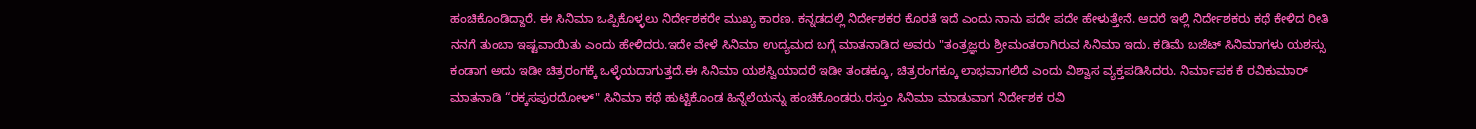ಹಂಚಿಕೊಂಡಿದ್ದಾರೆ. ಈ ಸಿನಿಮಾ ಒಪ್ಪಿಕೊಳ್ಳಲು ನಿರ್ದೇಶಕರೇ ಮುಖ್ಯ ಕಾರಣ. ಕನ್ನಡದಲ್ಲಿ ನಿರ್ದೇಶಕರ ಕೊರತೆ ಇದೆ ಎಂದು ನಾನು ಪದೇ ಪದೇ ಹೇಳುತ್ತೇನೆ. ಆದರೆ ಇಲ್ಲಿ ನಿರ್ದೇಶಕರು ಕಥೆ ಕೇಳಿದ ರೀತಿ ನನಗೆ ತುಂಬಾ ಇಷ್ಟವಾಯಿತು ಎಂದು ಹೇಳಿದರು.ಇದೇ ವೇಳೆ ಸಿನಿಮಾ ಉದ್ಯಮದ ಬಗ್ಗೆ ಮಾತನಾಡಿದ ಅವರು "ತಂತ್ರಜ್ಞರು ಶ್ರೀಮಂತರಾಗಿರುವ ಸಿನಿಮಾ ಇದು. ಕಡಿಮೆ ಬಜೆಟ್ ಸಿನಿಮಾಗಳು ಯಶಸ್ಸು ಕಂಡಾಗ ಅದು ಇಡೀ ಚಿತ್ರರಂಗಕ್ಕೆ ಒಳ್ಳೆಯದಾಗುತ್ತದೆ.ಈ ಸಿನಿಮಾ ಯಶಸ್ವಿಯಾದರೆ ಇಡೀ ತಂಡಕ್ಕೂ, ಚಿತ್ರರಂಗಕ್ಕೂ ಲಾಭವಾಗಲಿದೆ ಎಂದು ವಿಶ್ವಾಸ ವ್ಯಕ್ತಪಡಿಸಿದರು. ನಿರ್ಮಾಪಕ ಕೆ ರವಿಕುಮಾರ್ ಮಾತನಾಡಿ “ರಕ್ಕಸಪುರದೋಳ್" ಸಿನಿಮಾ ಕಥೆ ಹುಟ್ಟಿಕೊಂಡ ಹಿನ್ನೆಲೆಯನ್ನು ಹಂಚಿಕೊಂಡರು.ರಸ್ತುಂ ಸಿನಿಮಾ ಮಾಡುವಾಗ ನಿರ್ದೇಶಕ ರವಿ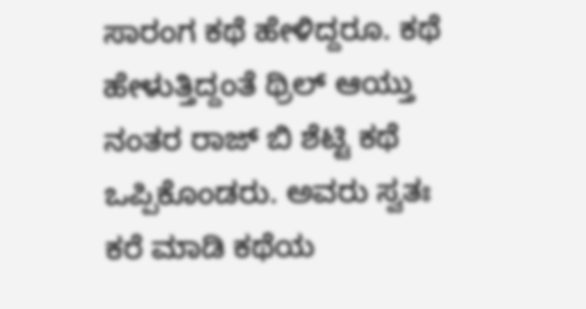ಸಾರಂಗ ಕಥೆ ಹೇಳಿದ್ದರೂ. ಕಥೆ ಹೇಳುತ್ತಿದ್ದಂತೆ ಥ್ರಿಲ್ ಆಯ್ತು ನಂತರ ರಾಜ್ ಬಿ ಶೆಟ್ಟಿ ಕಥೆ ಒಪ್ಪಿಕೊಂಡರು. ಅವರು ಸ್ವತಃ ಕರೆ ಮಾಡಿ ಕಥೆಯ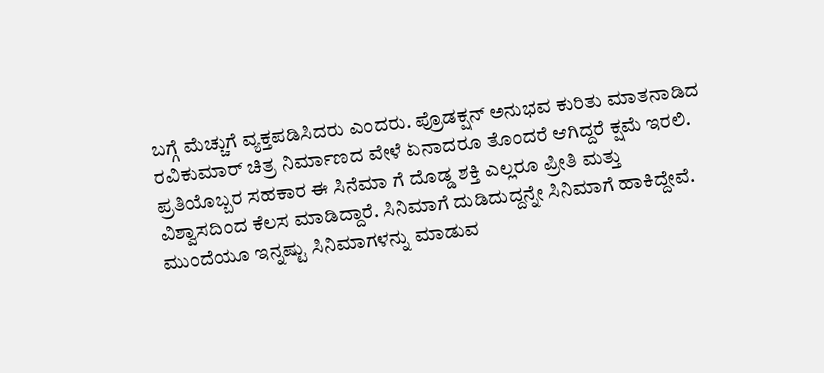ಬಗ್ಗೆ ಮೆಚ್ಚುಗೆ ವ್ಯಕ್ತಪಡಿಸಿದರು ಎಂದರು. ಪ್ರೊಡಕ್ಷನ್ ಅನುಭವ ಕುರಿತು ಮಾತನಾಡಿದ ರವಿಕುಮಾರ್ ಚಿತ್ರ ನಿರ್ಮಾಣದ ವೇಳೆ ಏನಾದರೂ ತೊಂದರೆ ಆಗಿದ್ದರೆ ಕ್ಷಮೆ ಇರಲಿ. ಪ್ರತಿಯೊಬ್ಬರ ಸಹಕಾರ ಈ ಸಿನೆಮಾ ಗೆ ದೊಡ್ಡ ಶಕ್ತಿ ಎಲ್ಲರೂ ಪ್ರೀತಿ ಮತ್ತು ವಿಶ್ವಾಸದಿಂದ ಕೆಲಸ ಮಾಡಿದ್ದಾರೆ. ಸಿನಿಮಾಗೆ ದುಡಿದುದ್ದನ್ನೇ ಸಿನಿಮಾಗೆ ಹಾಕಿದ್ದೇವೆ. ಮುಂದೆಯೂ ಇನ್ನಷ್ಟು ಸಿನಿಮಾಗಳನ್ನು ಮಾಡುವ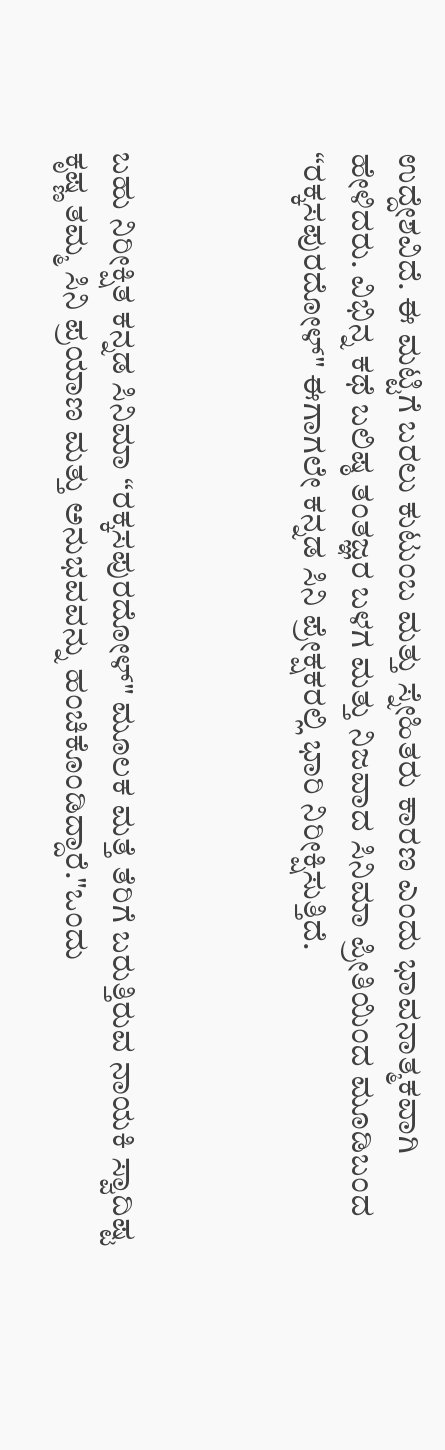ಉದ್ದೇಶವಿದೆ. ಈ ಮಟ್ಟಿಗೆ ಬರಲು ಕುಟುಂಬ ಮತ್ತು ಸ್ನೇಹಿತರು ಕಾರಣ ಎಂದು ಭಾವನಾತ್ಮಕವಾಗಿ ಹೇಳಿದರು. ವಿಭಿನ್ನ ಕಥೆ ಬಲಿಷ್ಠ ತಂತಜ್ಞರ ಬಳಗ ಮತ್ತು ನಿಜವಾದ ಸಿನಿಮಾ ಪ್ರೀತಿಯಿಂದ ಮೂಡಿಬಂದ “ರಕ್ಕಸಪುರದೋಳ್" ಈಗಾಗಲೇ ಕನ್ನಡ ಸಿನಿ ಪ್ರೇಕ್ಷಕರಲ್ಲಿ ಭಾರಿ ನಿರೀಕ್ಷಿಸುತ್ತಿದೆ.



ಬಹು ನಿರೀಕ್ಷಿತ ಕನ್ನಡ ಸಿನಿಮಾ “ರಕ್ಕಸಪುರದೋಳ್" ಮೂಲಕ ಮತ್ತೆ ತೆರಿಗೆ ಬರುತ್ತಿರುವ ನಾಯಕಿ ಸ್ವಾದಿಷ್ಟ ಕೃಷ್ಣ ತಮ್ಮ ಸಿನಿ ಪ್ರಯಾಣ ಮತ್ತು ಅನುಭವವನ್ನು ಹಂಚಿಕೊಂಡಿದ್ದಾರೆ."ಒಂದು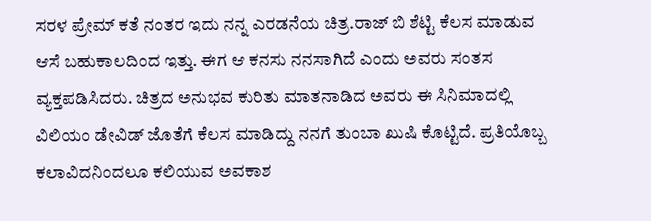ಸರಳ ಪ್ರೇಮ್ ಕತೆ ನಂತರ ಇದು ನನ್ನ ಎರಡನೆಯ ಚಿತ್ರ.ರಾಜ್ ಬಿ ಶೆಟ್ಟಿ ಕೆಲಸ ಮಾಡುವ ಆಸೆ ಬಹುಕಾಲದಿಂದ ಇತ್ತು. ಈಗ ಆ ಕನಸು ನನಸಾಗಿದೆ ಎಂದು ಅವರು ಸಂತಸ ವ್ಯಕ್ತಪಡಿಸಿದರು. ಚಿತ್ರದ ಅನುಭವ ಕುರಿತು ಮಾತನಾಡಿದ ಅವರು ಈ ಸಿನಿಮಾದಲ್ಲಿ ವಿಲಿಯಂ ಡೇವಿಡ್ ಜೊತೆಗೆ ಕೆಲಸ ಮಾಡಿದ್ದು ನನಗೆ ತುಂಬಾ ಖುಷಿ ಕೊಟ್ಟಿದೆ. ಪ್ರತಿಯೊಬ್ಬ ಕಲಾವಿದನಿಂದಲೂ ಕಲಿಯುವ ಅವಕಾಶ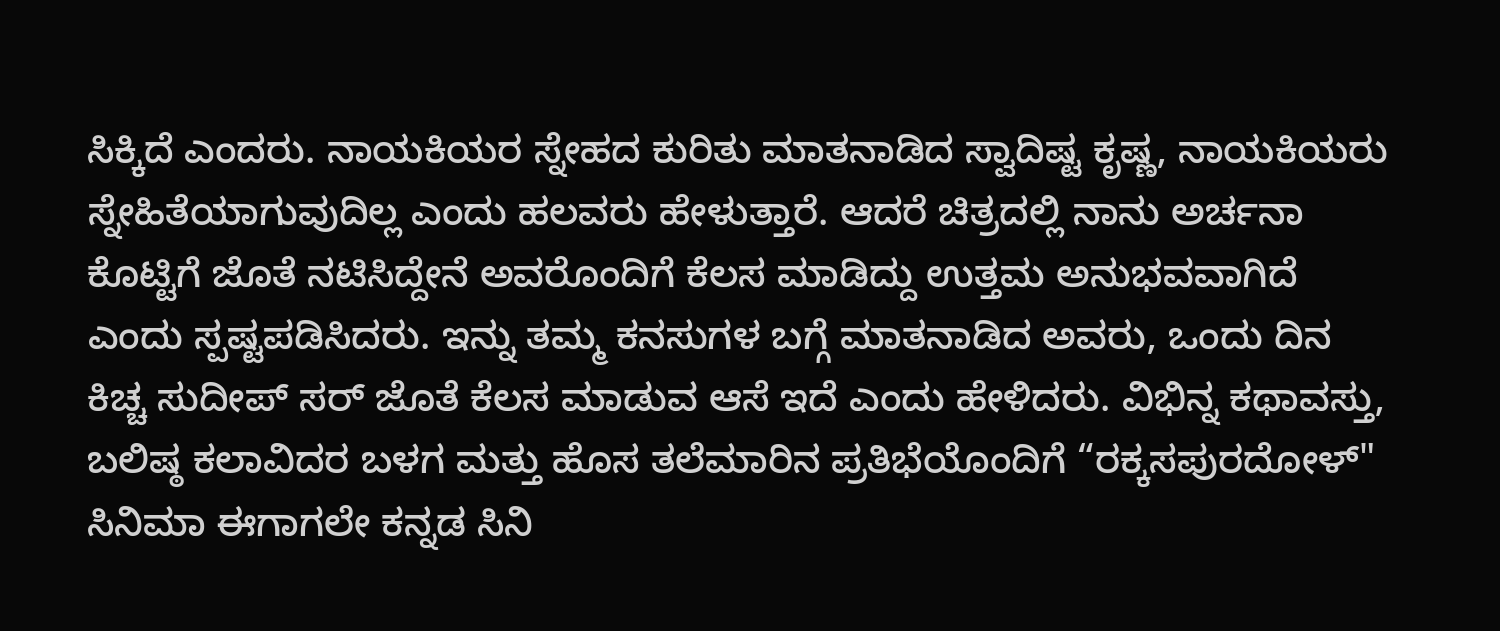ಸಿಕ್ಕಿದೆ ಎಂದರು. ನಾಯಕಿಯರ ಸ್ನೇಹದ ಕುರಿತು ಮಾತನಾಡಿದ ಸ್ವಾದಿಷ್ಟ ಕೃಷ್ಣ, ನಾಯಕಿಯರು ಸ್ನೇಹಿತೆಯಾಗುವುದಿಲ್ಲ ಎಂದು ಹಲವರು ಹೇಳುತ್ತಾರೆ. ಆದರೆ ಚಿತ್ರದಲ್ಲಿ ನಾನು ಅರ್ಚನಾ ಕೊಟ್ಟಿಗೆ ಜೊತೆ ನಟಿಸಿದ್ದೇನೆ ಅವರೊಂದಿಗೆ ಕೆಲಸ ಮಾಡಿದ್ದು ಉತ್ತಮ ಅನುಭವವಾಗಿದೆ ಎಂದು ಸ್ಪಷ್ಟಪಡಿಸಿದರು. ಇನ್ನು ತಮ್ಮ ಕನಸುಗಳ ಬಗ್ಗೆ ಮಾತನಾಡಿದ ಅವರು, ಒಂದು ದಿನ ಕಿಚ್ಚ ಸುದೀಪ್ ಸರ್ ಜೊತೆ ಕೆಲಸ ಮಾಡುವ ಆಸೆ ಇದೆ ಎಂದು ಹೇಳಿದರು. ವಿಭಿನ್ನ ಕಥಾವಸ್ತು, ಬಲಿಷ್ಠ ಕಲಾವಿದರ ಬಳಗ ಮತ್ತು ಹೊಸ ತಲೆಮಾರಿನ ಪ್ರತಿಭೆಯೊಂದಿಗೆ “ರಕ್ಕಸಪುರದೋಳ್" ಸಿನಿಮಾ ಈಗಾಗಲೇ ಕನ್ನಡ ಸಿನಿ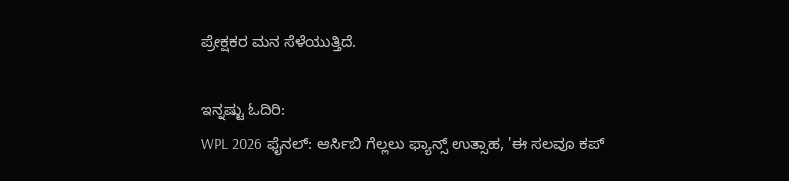ಪ್ರೇಕ್ಷಕರ ಮನ ಸೆಳೆಯುತ್ತಿದೆ.

ಇನ್ನಷ್ಟು ಓದಿರಿ:
WPL 2026 ಫೈನಲ್: ಆರ್ಸಿಬಿ ಗೆಲ್ಲಲು ಫ್ಯಾನ್ಸ್ ಉತ್ಸಾಹ, 'ಈ ಸಲವೂ ಕಪ್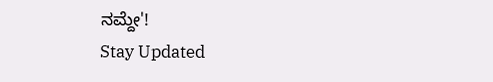ನಮ್ದೇ'!
Stay Updated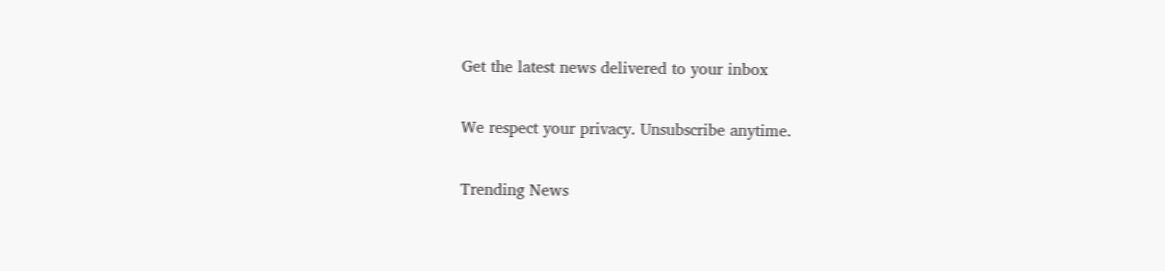Get the latest news delivered to your inbox

We respect your privacy. Unsubscribe anytime.

Trending News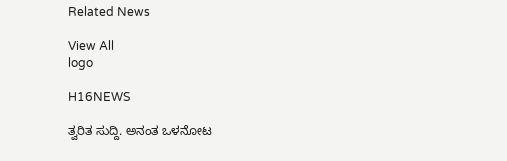Related News

View All
logo

H16NEWS

ತ್ವರಿತ ಸುದ್ದಿ. ಅನಂತ ಒಳನೋಟ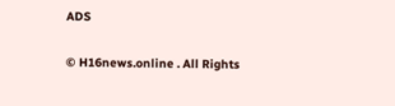ADS

© H16news.online . All Rights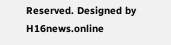Reserved. Designed by H16news.online